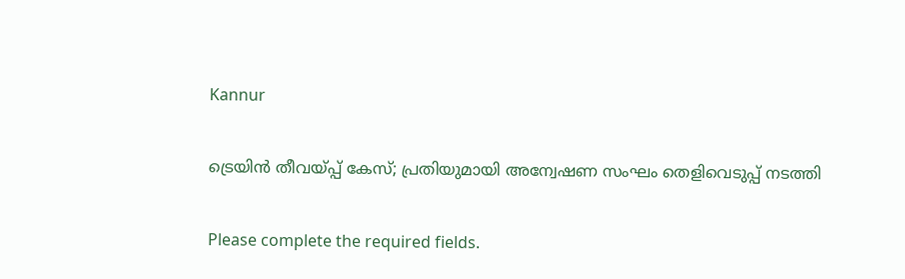Kannur

ട്രെയിന്‍ തീവയ്പ്പ് കേസ്; പ്രതിയുമായി അന്വേഷണ സംഘം തെളിവെടുപ്പ് നടത്തി

Please complete the required fields.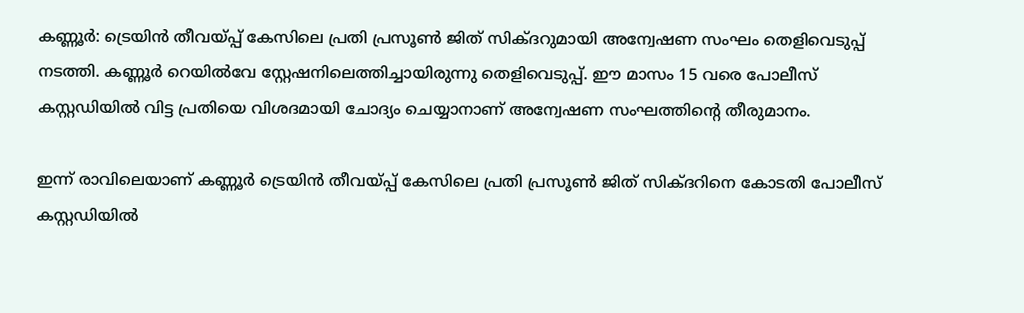കണ്ണൂര്‍: ട്രെയിന്‍ തീവയ്പ്പ് കേസിലെ പ്രതി പ്രസൂണ്‍ ജിത് സിക്‌ദറുമായി അന്വേഷണ സംഘം തെളിവെടുപ്പ് നടത്തി. കണ്ണൂര്‍ റെയില്‍വേ സ്റ്റേഷനിലെത്തിച്ചായിരുന്നു തെളിവെടുപ്പ്. ഈ മാസം 15 വരെ പോലീസ് കസ്റ്റഡിയില്‍ വിട്ട പ്രതിയെ വിശദമായി ചോദ്യം ചെയ്യാനാണ് അന്വേഷണ സംഘത്തിന്‍റെ തീരുമാനം.

ഇന്ന് രാവിലെയാണ് കണ്ണൂര്‍ ട്രെയിന്‍ തീവയ്പ്പ് കേസിലെ പ്രതി പ്രസൂണ്‍ ജിത് സിക്‌ദറിനെ കോടതി പോലീസ് കസ്റ്റഡിയില്‍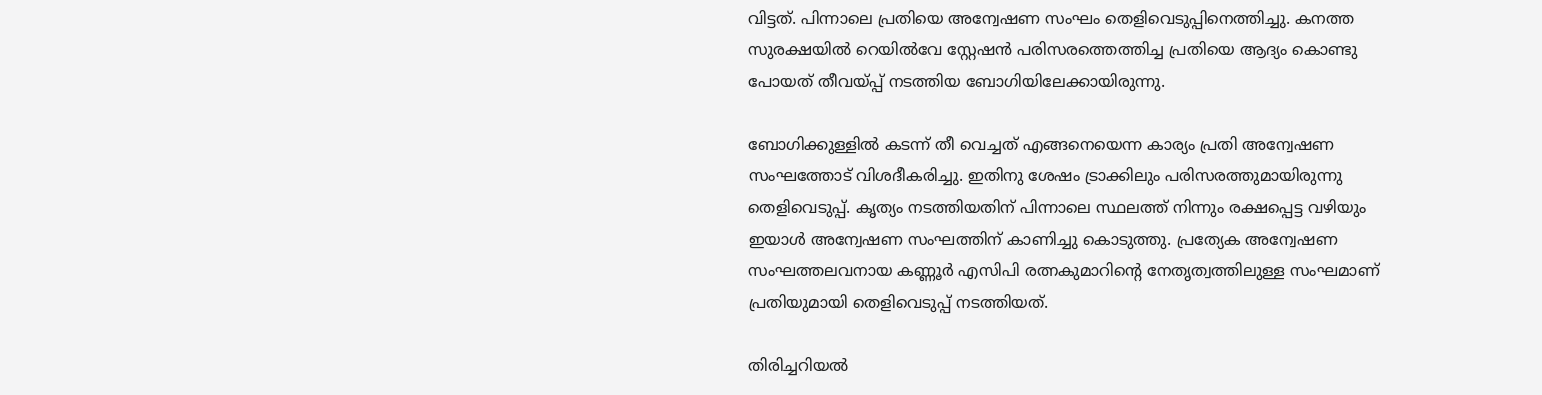വിട്ടത്. പിന്നാലെ പ്രതിയെ അന്വേഷണ സംഘം തെളിവെടുപ്പിനെത്തിച്ചു. കനത്ത സുരക്ഷയില്‍ റെയില്‍വേ സ്റ്റേഷന്‍ പരിസരത്തെത്തിച്ച പ്രതിയെ ആദ്യം കൊണ്ടു പോയത് തീവയ്പ്പ് നടത്തിയ ബോഗിയിലേക്കായിരുന്നു.

ബോഗിക്കുള്ളില്‍ കടന്ന് തീ വെച്ചത് എങ്ങനെയെന്ന കാര്യം പ്രതി അന്വേഷണ സംഘത്തോട് വിശദീകരിച്ചു. ഇതിനു ശേഷം ട്രാക്കിലും പരിസരത്തുമായിരുന്നു തെളിവെടുപ്പ്. കൃത്യം നടത്തിയതിന് പിന്നാലെ സ്ഥലത്ത് നിന്നും രക്ഷപ്പെട്ട വഴിയും ഇയാള്‍ അന്വേഷണ സംഘത്തിന് കാണിച്ചു കൊടുത്തു. പ്രത്യേക അന്വേഷണ സംഘത്തലവനായ കണ്ണൂര്‍ എസിപി രത്നകുമാറിന്‍റെ നേത‍ൃത്വത്തിലുള്ള സംഘമാണ് പ്രതിയുമായി തെളിവെടുപ്പ് നടത്തിയത്.

തിരിച്ചറിയല്‍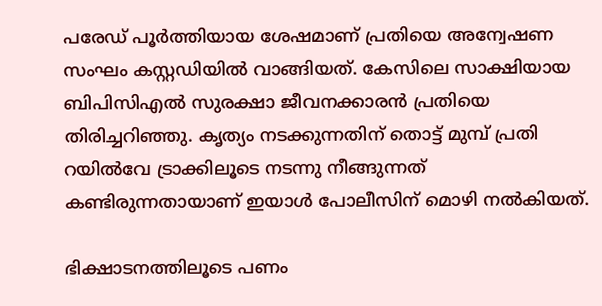പരേഡ് പൂര്‍ത്തിയായ ശേഷമാണ് പ്രതിയെ അന്വേഷണ സംഘം കസ്റ്റഡിയില്‍ വാങ്ങിയത്. കേസിലെ സാക്ഷിയായ ബിപിസിഎല്‍ സുരക്ഷാ ജീവനക്കാരന്‍ പ്രതിയെ തിരിച്ചറിഞ്ഞു. കൃത്യം നടക്കുന്നതിന് തൊട്ട് മുമ്പ് പ്രതി റയില്‍വേ ട്രാക്കിലൂടെ നടന്നു നീങ്ങുന്നത് കണ്ടിരുന്നതായാണ് ഇയാള്‍ പോലീസിന് മൊഴി നല്‍കിയത്.

ഭിക്ഷാടനത്തിലൂടെ പണം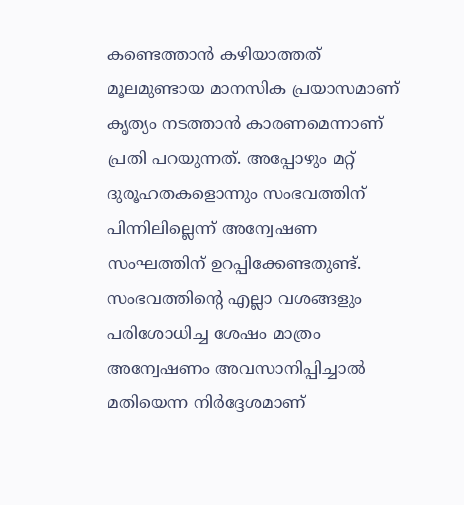കണ്ടെത്താന്‍ കഴിയാത്തത് മൂലമുണ്ടായ മാനസിക പ്രയാസമാണ് കൃത്യം നടത്താൻ കാരണമെന്നാണ് പ്രതി പറയുന്നത്. അപ്പോഴും മറ്റ് ദുരൂഹതകളൊന്നും സംഭവത്തിന് പിന്നിലില്ലെന്ന് അന്വേഷണ സംഘത്തിന് ഉറപ്പിക്കേണ്ടതുണ്ട്. സംഭവത്തിന്‍റെ എല്ലാ വശങ്ങളും പരിശോധിച്ച ശേഷം മാത്രം അന്വേഷണം അവസാനിപ്പിച്ചാല്‍ മതിയെന്ന നിർദ്ദേശമാണ്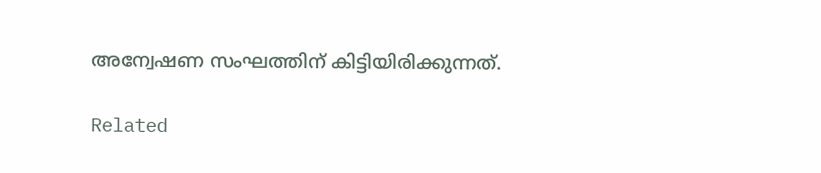അന്വേഷണ സംഘത്തിന് കിട്ടിയിരിക്കുന്നത്.

Related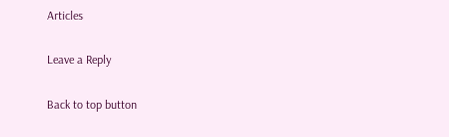Articles

Leave a Reply

Back to top button